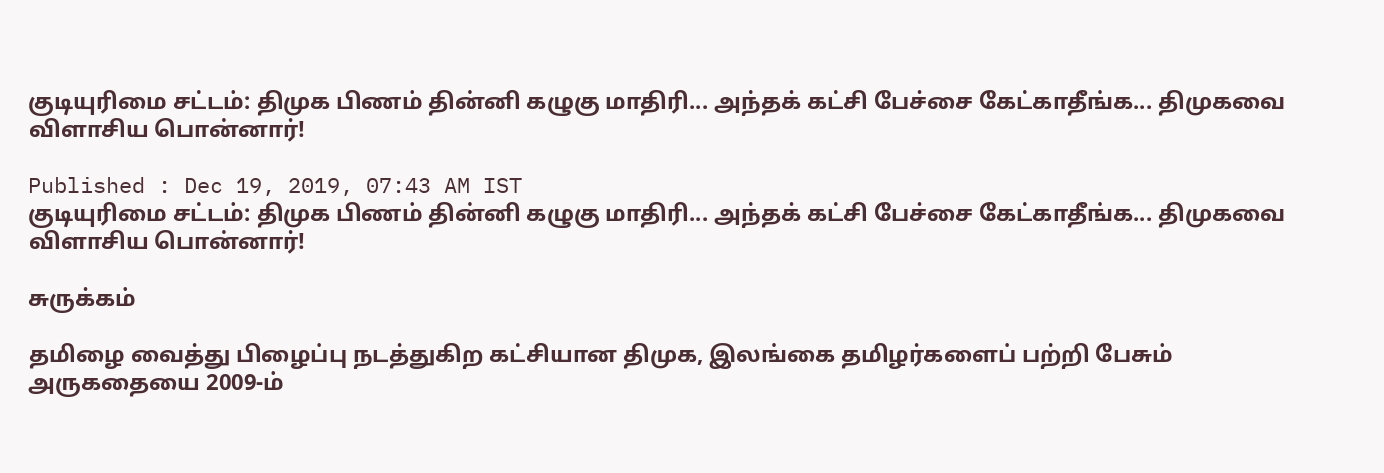குடியுரிமை சட்டம்: திமுக பிணம் தின்னி கழுகு மாதிரி... அந்தக் கட்சி பேச்சை கேட்காதீங்க... திமுகவை விளாசிய பொன்னார்!

Published : Dec 19, 2019, 07:43 AM IST
குடியுரிமை சட்டம்: திமுக பிணம் தின்னி கழுகு மாதிரி... அந்தக் கட்சி பேச்சை கேட்காதீங்க... திமுகவை  விளாசிய பொன்னார்!

சுருக்கம்

தமிழை வைத்து பிழைப்பு நடத்துகிற கட்சியான திமுக, இலங்கை தமிழர்களைப் பற்றி பேசும் அருகதையை 2009-ம்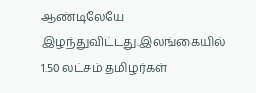ஆண்டிலேயே இழந்துவிட்டது.இலங்கையில் 1.50 லட்சம் தமிழர்கள்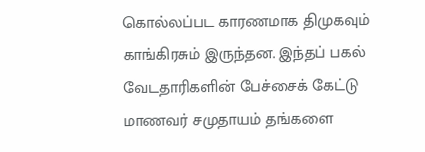கொல்லப்பட காரணமாக திமுகவும் காங்கிரசும் இருந்தன. இந்தப் பகல் வேடதாரிகளின் பேச்சைக் கேட்டு மாணவர் சமுதாயம் தங்களை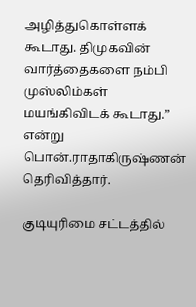அழித்துகொள்ளக் கூடாது. திமுகவின் வார்த்தைகளை நம்பி முஸ்லிம்கள் மயங்கிவிடக் கூடாது.” என்று பொன்.ராதாகிருஷ்ணன் தெரிவித்தார்.

குடியுரிமை சட்டத்தில்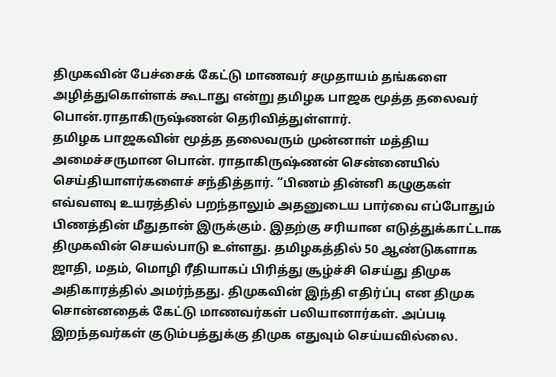திமுகவின் பேச்சைக் கேட்டு மாணவர் சமுதாயம் தங்களை அழித்துகொள்ளக் கூடாது என்று தமிழக பாஜக மூத்த தலைவர் பொன்.ராதாகிருஷ்ணன் தெரிவித்துள்ளார்.
தமிழக பாஜகவின் மூத்த தலைவரும் முன்னாள் மத்திய அமைச்சருமான பொன். ராதாகிருஷ்ணன் சென்னையில் செய்தியாளர்களைச் சந்தித்தார். “பிணம் தின்னி கழுகுகள் எவ்வளவு உயரத்தில் பறந்தாலும் அதனுடைய பார்வை எப்போதும் பிணத்தின் மீதுதான் இருக்கும். இதற்கு சரியான எடுத்துக்காட்டாக திமுகவின் செயல்பாடு உள்ளது. தமிழகத்தில் 50 ஆண்டுகளாக ஜாதி, மதம், மொழி ரீதியாகப் பிரித்து சூழ்ச்சி செய்து திமுக அதிகாரத்தில் அமர்ந்தது. திமுகவின் இந்தி எதிர்ப்பு என திமுக சொன்னதைக் கேட்டு மாணவர்கள் பலியானார்கள். அப்படி இறந்தவர்கள் குடும்பத்துக்கு திமுக எதுவும் செய்யவில்லை.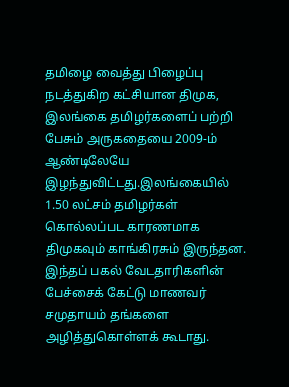தமிழை வைத்து பிழைப்பு நடத்துகிற கட்சியான திமுக, இலங்கை தமிழர்களைப் பற்றி பேசும் அருகதையை 2009-ம் ஆண்டிலேயே இழந்துவிட்டது.இலங்கையில் 1.50 லட்சம் தமிழர்கள் கொல்லப்பட காரணமாக திமுகவும் காங்கிரசும் இருந்தன. இந்தப் பகல் வேடதாரிகளின் பேச்சைக் கேட்டு மாணவர் சமுதாயம் தங்களை அழித்துகொள்ளக் கூடாது.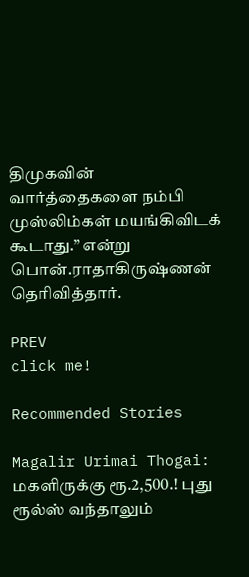திமுகவின் வார்த்தைகளை நம்பி முஸ்லிம்கள் மயங்கிவிடக் கூடாது.” என்று பொன்.ராதாகிருஷ்ணன் தெரிவித்தார்.

PREV
click me!

Recommended Stories

Magalir Urimai Thogai: மகளிருக்கு ரூ.2,500.! புது ரூல்ஸ் வந்தாலும்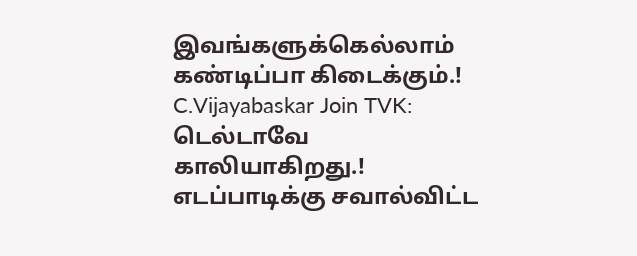இவங்களுக்கெல்லாம் கண்டிப்பா கிடைக்கும்.!
C.Vijayabaskar Join TVK: டெல்டாவே காலியாகிறது.! எடப்பாடிக்கு சவால்விட்ட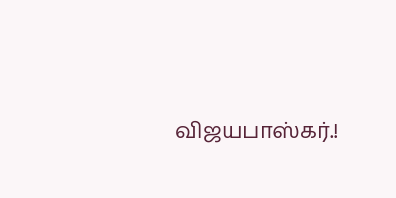விஜயபாஸ்கர்.!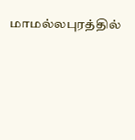மாமல்லபுரத்தில்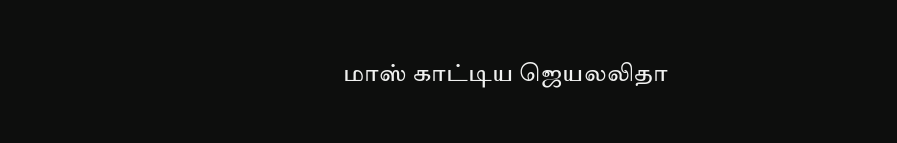மாஸ் காட்டிய ஜெயலலிதா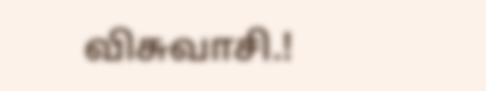விசுவாசி.!